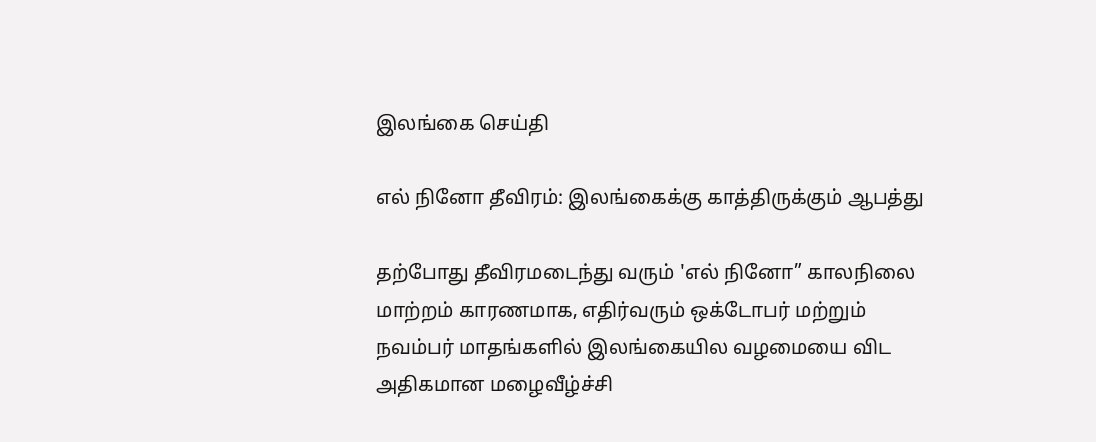இலங்கை செய்தி

எல் நினோ தீவிரம்: இலங்கைக்கு காத்திருக்கும் ஆபத்து

தற்போது தீவிரமடைந்து வரும் 'எல் நினோ” காலநிலை மாற்றம் காரணமாக, எதிர்வரும் ஒக்டோபர் மற்றும் நவம்பர் மாதங்களில் இலங்கையில வழமையை விட அதிகமான மழைவீழ்ச்சி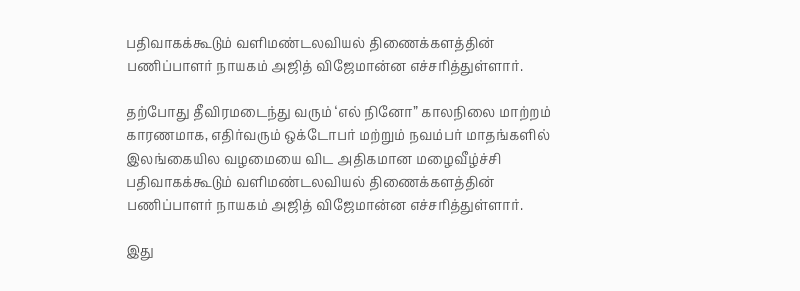பதிவாகக்கூடும் வளிமண்டலவியல் திணைக்களத்தின் பணிப்பாளர் நாயகம் அஜித் விஜேமான்ன எச்சரித்துள்ளார்.

தற்போது தீவிரமடைந்து வரும் ‘எல் நினோ” காலநிலை மாற்றம் காரணமாக, எதிர்வரும் ஒக்டோபர் மற்றும் நவம்பர் மாதங்களில் இலங்கையில வழமையை விட அதிகமான மழைவீழ்ச்சி பதிவாகக்கூடும் வளிமண்டலவியல் திணைக்களத்தின் பணிப்பாளர் நாயகம் அஜித் விஜேமான்ன எச்சரித்துள்ளார்.

இது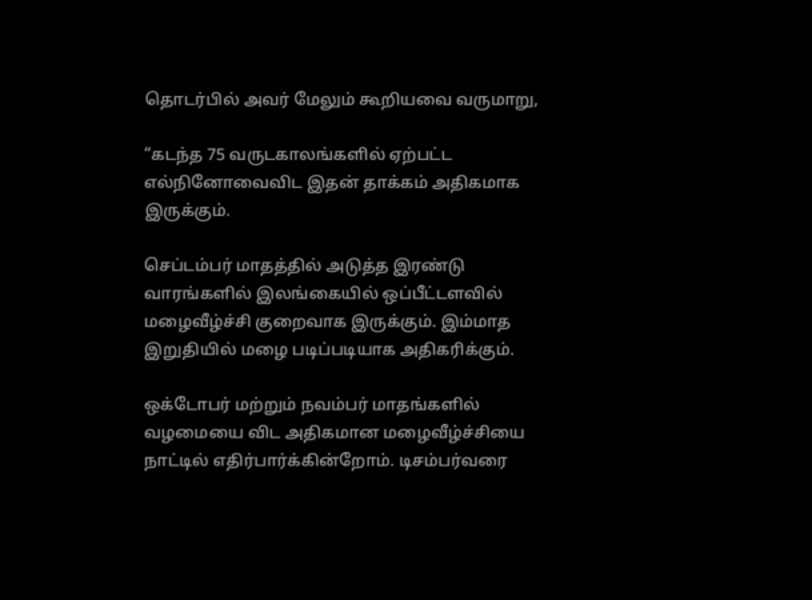தொடர்பில் அவர் மேலும் கூறியவை வருமாறு,

“கடந்த 75 வருடகாலங்களில் ஏற்பட்ட எல்நினோவைவிட இதன் தாக்கம் அதிகமாக இருக்கும்.

செப்டம்பர் மாதத்தில் அடுத்த இரண்டு வாரங்களில் இலங்கையில் ஒப்பீட்டளவில் மழைவீழ்ச்சி குறைவாக இருக்கும். இம்மாத இறுதியில் மழை படிப்படியாக அதிகரிக்கும்.

ஒக்டோபர் மற்றும் நவம்பர் மாதங்களில் வழமையை விட அதிகமான மழைவீழ்ச்சியை நாட்டில் எதிர்பார்க்கின்றோம். டிசம்பர்வரை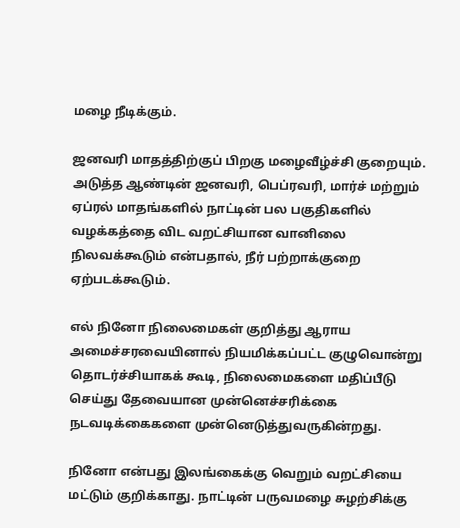மழை நீடிக்கும்.

ஜனவரி மாதத்திற்குப் பிறகு மழைவீழ்ச்சி குறையும். அடுத்த ஆண்டின் ஜனவரி, பெப்ரவரி, மார்ச் மற்றும் ஏப்ரல் மாதங்களில் நாட்டின் பல பகுதிகளில் வழக்கத்தை விட வறட்சியான வானிலை நிலவக்கூடும் என்பதால், நீர் பற்றாக்குறை ஏற்படக்கூடும்.

எல் நினோ நிலைமைகள் குறித்து ஆராய அமைச்சரவையினால் நியமிக்கப்பட்ட குழுவொன்று தொடர்ச்சியாகக் கூடி, நிலைமைகளை மதிப்பீடு செய்து தேவையான முன்னெச்சரிக்கை நடவடிக்கைகளை முன்னெடுத்துவருகின்றது.

நினோ என்பது இலங்கைக்கு வெறும் வறட்சியை மட்டும் குறிக்காது. நாட்டின் பருவமழை சுழற்சிக்கு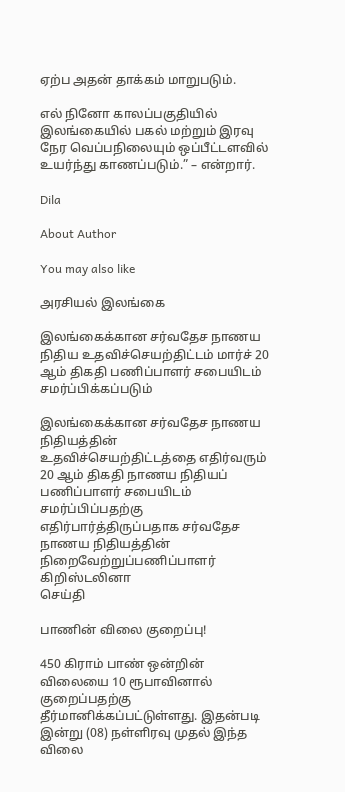ஏற்ப அதன் தாக்கம் மாறுபடும்.

எல் நினோ காலப்பகுதியில் இலங்கையில் பகல் மற்றும் இரவு நேர வெப்பநிலையும் ஒப்பீட்டளவில் உயர்ந்து காணப்படும்.” – என்றார்.

Dila

About Author

You may also like

அரசியல் இலங்கை

இலங்கைக்கான சர்வதேச நாணய நிதிய உதவிச்செயற்திட்டம் மார்ச் 20 ஆம் திகதி பணிப்பாளர் சபையிடம் சமர்ப்பிக்கப்படும்

இலங்கைக்கான சர்வதேச நாணய நிதியத்தின் உதவிச்செயற்திட்டத்தை எதிர்வரும் 20 ஆம் திகதி நாணய நிதியப் பணிப்பாளர் சபையிடம் சமர்ப்பிப்பதற்கு எதிர்பார்த்திருப்பதாக சர்வதேச நாணய நிதியத்தின் நிறைவேற்றுப்பணிப்பாளர் கிறிஸ்டலினா
செய்தி

பாணின் விலை குறைப்பு!

450 கிராம் பாண் ஒன்றின் விலையை 10 ரூபாவினால் குறைப்பதற்கு தீர்மானிக்கப்பட்டுள்ளது. இதன்படி   இன்று (08) நள்ளிரவு முதல் இந்த விலை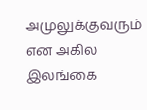அமுலுக்குவரும் என அகில இலங்கை